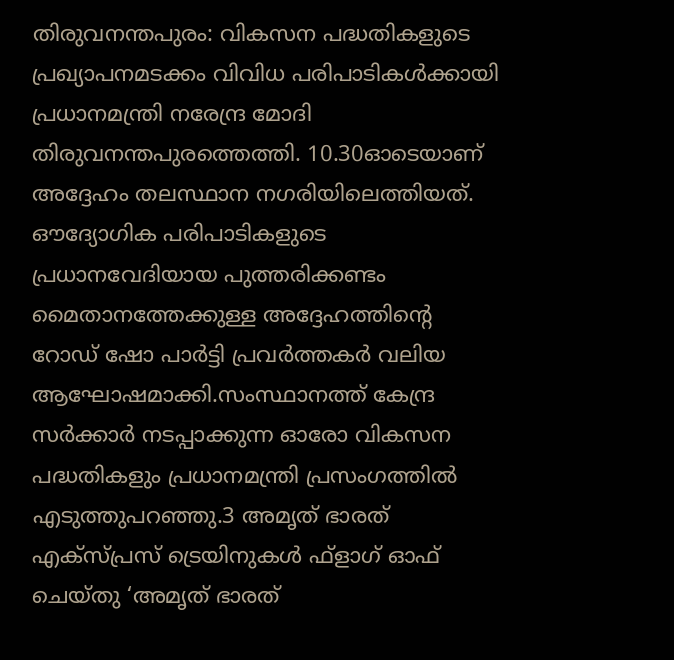തിരുവനന്തപുരം: വികസന പദ്ധതികളുടെ പ്രഖ്യാപനമടക്കം വിവിധ പരിപാടികൾക്കായി പ്രധാനമന്ത്രി നരേന്ദ്ര മോദി തിരുവനന്തപുരത്തെത്തി. 10.30ഓടെയാണ് അദ്ദേഹം തലസ്ഥാന നഗരിയിലെത്തിയത്. ഔദ്യോഗിക പരിപാടികളുടെ പ്രധാനവേദിയായ പുത്തരിക്കണ്ടം മൈതാനത്തേക്കുള്ള അദ്ദേഹത്തിന്റെ റോഡ് ഷോ പാർട്ടി പ്രവർത്തകർ വലിയ ആഘോഷമാക്കി.സംസ്ഥാനത്ത് കേന്ദ്ര സർക്കാർ നടപ്പാക്കുന്ന ഓരോ വികസന പദ്ധതികളും പ്രധാനമന്ത്രി പ്രസംഗത്തിൽ എടുത്തുപറഞ്ഞു.3 അമൃത് ഭാരത് എക്സ്പ്രസ് ട്രെയിനുകൾ ഫ്ളാഗ് ഓഫ് ചെയ്തു ‘അമൃത് ഭാരത്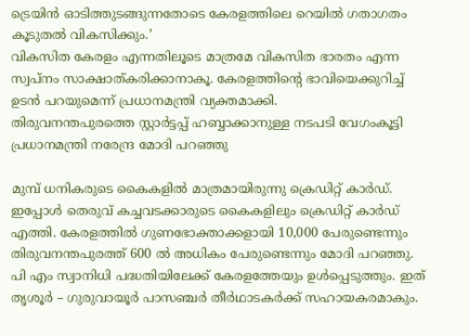ട്രെയിൻ ഓടിത്തുടങ്ങുന്നതോടെ കേരളത്തിലെ റെയിൽ ഗതാഗതം കൂടുതൽ വികസിക്കും.’
വികസിത കേരളം എന്നതിലൂടെ മാത്രമേ വികസിത ഭാരതം എന്ന സ്വപ്നം സാക്ഷാത്കരിക്കാനാകൂ. കേരളത്തിന്റെ ഭാവിയെക്കുറിച്ച് ഉടൻ പറയുമെന്ന് പ്രധാനമന്ത്രി വ്യക്തമാക്കി.
തിരുവനന്തപുരത്തെ സ്റ്റാർട്ടപ്പ് ഹബ്ബാക്കാനുള്ള നടപടി വേഗംകൂട്ടി പ്രധാനമന്ത്രി നരേന്ദ്ര മോദി പറഞ്ഞു

മുമ്പ് ധനികരുടെ കൈകളിൽ മാത്രമായിരുന്നു ക്രെഡിറ്റ് കാർഡ്. ഇപ്പോൾ തെരുവ് കച്ചവടക്കാരുടെ കൈകളിലും ക്രെഡിറ്റ് കാർഡ് എത്തി. കേരളത്തിൽ ഗുണഭോക്താക്കളായി 10,000 പേരുണ്ടെന്നും തിരുവനന്തപുരത്ത് 600 ൽ അധികം പേരുണ്ടെന്നും മോദി പറഞ്ഞു. പി എം സ്വാനിധി പദ്ധതിയിലേക്ക് കേരളത്തേയും ഉൾപ്പെടുത്തും. ഇത് തൃശൂർ – ഗുരുവായൂർ പാസഞ്ചർ തീർഥാടകർക്ക് സഹായകരമാകും.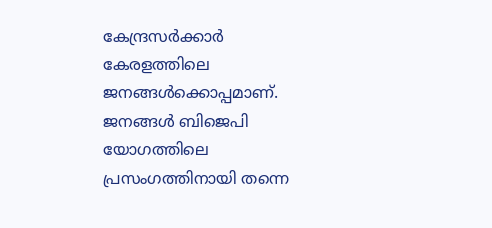കേന്ദ്രസർക്കാർ കേരളത്തിലെ ജനങ്ങൾക്കൊപ്പമാണ്. ജനങ്ങൾ ബിജെപി യോഗത്തിലെ പ്രസംഗത്തിനായി തന്നെ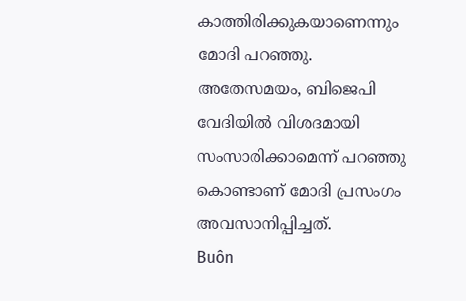കാത്തിരിക്കുകയാണെന്നും മോദി പറഞ്ഞു. അതേസമയം, ബിജെപി വേദിയിൽ വിശദമായി സംസാരിക്കാമെന്ന് പറഞ്ഞു കൊണ്ടാണ് മോദി പ്രസംഗം അവസാനിപ്പിച്ചത്.
Buôn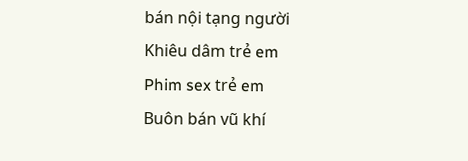bán nội tạng người
Khiêu dâm trẻ em
Phim sex trẻ em
Buôn bán vũ khí